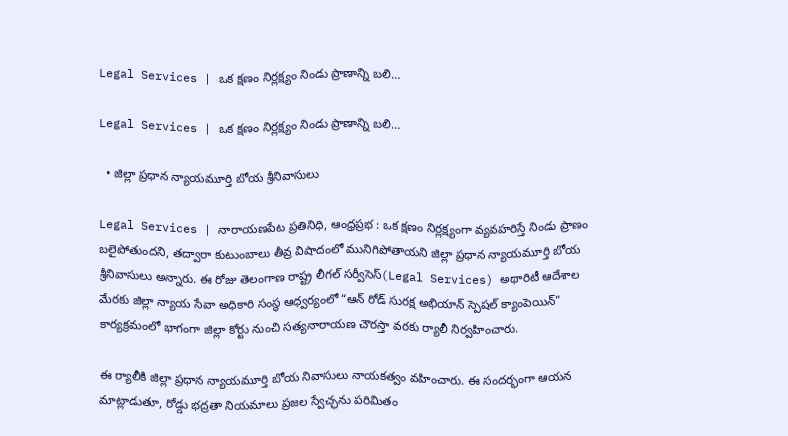Legal Services | ఒక క్షణం నిర్లక్ష్యం నిండు ప్రాణాన్ని బలి…

Legal Services | ఒక క్షణం నిర్లక్ష్యం నిండు ప్రాణాన్ని బలి…

  • జిల్లా ప్రధాన న్యాయమూర్తి బోయ శ్రీనివాసులు

Legal Services | నారాయణపేట ప్రతినిధి, ఆంధ్రప్రభ : ఒక క్షణం నిర్లక్ష్యంగా వ్యవహరిస్తే నిండు ప్రాణం బలైపోతుందని, తద్వారా కుటుంబాలు తీవ్ర విషాదంలో మునిగిపోతాయని జిల్లా ప్రధాన న్యాయమూర్తి బోయ శ్రీనివాసులు అన్నారు. ఈ రోజు తెలంగాణ రాష్ట్ర లీగల్ సర్వీసెస్(Legal Services) అథారిటీ ఆదేశాల మేరకు జిల్లా న్యాయ సేవా అధికారి సంస్థ ఆధ్వర్యంలో “ఆన్ రోడ్ సురక్ష అభియాన్ స్పెషల్ క్యాంపెయిన్” కార్యక్రమంలో భాగంగా జిల్లా కోర్టు నుంచి సత్యనారాయణ చౌరస్తా వరకు ర్యాలీ నిర్వహించారు.

ఈ ర్యాలీకి జిల్లా ప్రధాన న్యాయమూర్తి బోయ నివాసులు నాయకత్వం వహించారు. ఈ సందర్భంగా ఆయన మాట్లాడుతూ, రోడ్డు భద్రతా నియమాలు ప్రజల స్వేచ్ఛను పరిమితం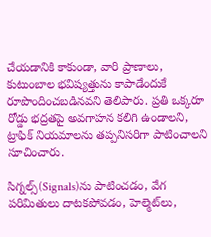చేయడానికి కాకుండా, వారి ప్రాణాలు, కుటుంబాల భవిష్యత్తును కాపాడేందుకే రూపొందించబడినవని తెలిపారు. ప్రతి ఒక్కరూ రోడ్డు భద్రతపై అవగాహన కలిగి ఉండాలని, ట్రాఫిక్ నియమాలను తప్పనిసరిగా పాటించాలని సూచించారు.

సిగ్నల్స్‌(Signals)ను పాటించడం, వేగ పరిమితులు దాటకపోవడం, హెల్మెట్‌లు,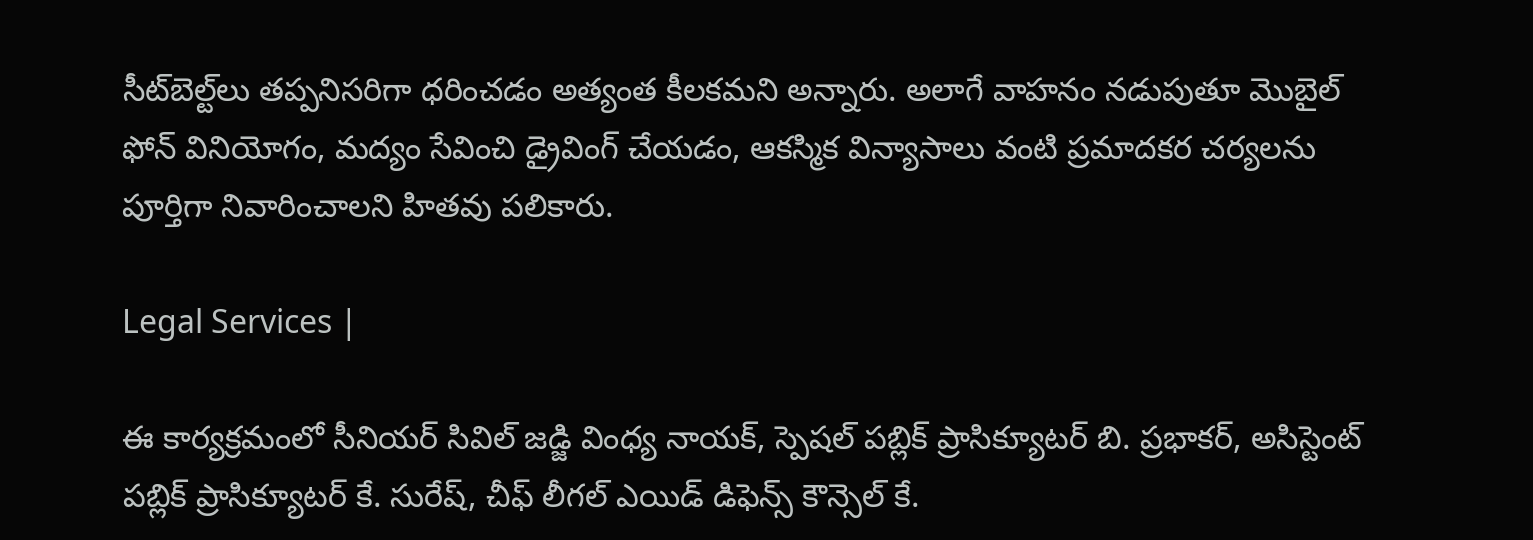సీట్‌బెల్ట్‌లు తప్పనిసరిగా ధరించడం అత్యంత కీలకమని అన్నారు. అలాగే వాహనం నడుపుతూ మొబైల్ ఫోన్ వినియోగం, మద్యం సేవించి డ్రైవింగ్ చేయడం, ఆకస్మిక విన్యాసాలు వంటి ప్రమాదకర చర్యలను పూర్తిగా నివారించాలని హితవు పలికారు.

Legal Services |

ఈ కార్యక్రమంలో సీనియర్ సివిల్ జడ్జి వింధ్య నాయక్, స్పెషల్ పబ్లిక్ ప్రాసిక్యూటర్ బి. ప్రభాకర్, అసిస్టెంట్ పబ్లిక్ ప్రాసిక్యూటర్ కే. సురేష్, చీఫ్ లీగల్ ఎయిడ్ డిఫెన్స్ కౌన్సెల్ కే.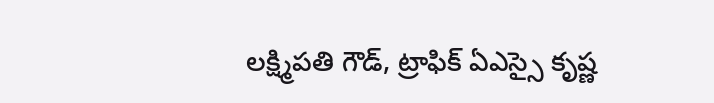లక్ష్మిపతి గౌడ్, ట్రాఫిక్ ఏఎస్సై కృష్ణ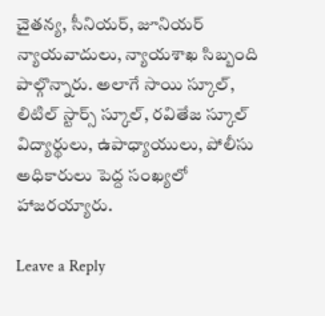చైతన్య, సీనియర్, జూనియర్ న్యాయవాదులు, న్యాయశాఖ సిబ్బంది పాల్గొన్నారు. అలాగే సాయి స్కూల్, లిటిల్ స్టార్స్ స్కూల్, రవితేజ స్కూల్ విద్యార్థులు, ఉపాధ్యాయులు, పోలీసు అధికారులు పెద్ద సంఖ్యలో హాజరయ్యారు.

Leave a Reply